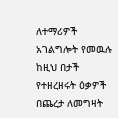ለተማሪዎች አገልግሎት የመዉሉ ከዚህ በታች የተዘረዘሩት ዕቃዎች በጨረታ ለመግዛት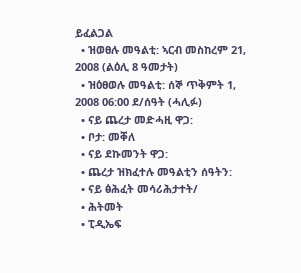ይፈልጋል
  • ዝወፀሉ መዓልቲ: ኣርብ መስከረም 21, 2008 (ልዕሊ 8 ዓመታት)
  • ዝዕፀወሉ መዓልቲ: ሰኞ ጥቅምት 1, 2008 06:00 ደ/ሰዓት (ሓሊፉ)
  • ናይ ጨረታ መድሓዚ ዋጋ:
  • ቦታ: መቐለ
  • ናይ ደኩመንት ዋጋ:
  • ጨረታ ዝክፈተሉ መዓልቲን ሰዓትን:
  • ናይ ፅሕፈት መሳሪሕታተት/
  • ሕትመት
  • ፒዲኤፍ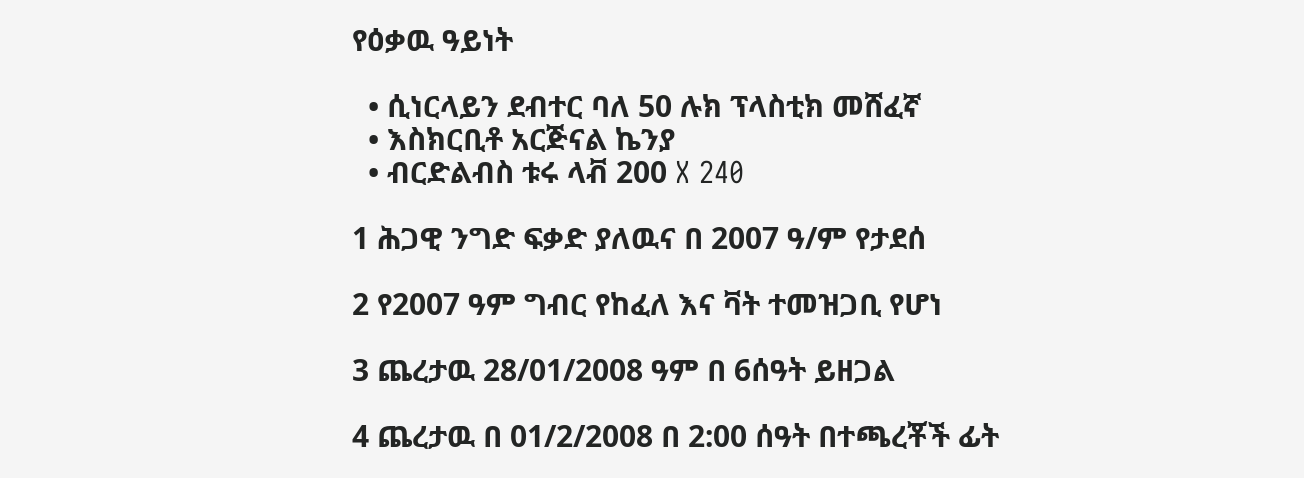የዕቃዉ ዓይነት

  • ሲነርላይን ደብተር ባለ 50 ሉክ ፕላስቲክ መሸፈኛ
  • እስክርቢቶ አርጅናል ኬንያ
  • ብርድልብስ ቱሩ ላቭ 200 X 240

1 ሕጋዊ ንግድ ፍቃድ ያለዉና በ 2007 ዓ/ም የታደሰ

2 የ2007 ዓም ግብር የከፈለ እና ቫት ተመዝጋቢ የሆነ

3 ጨረታዉ 28/01/2008 ዓም በ 6ሰዓት ይዘጋል

4 ጨረታዉ በ 01/2/2008 በ 2:00 ሰዓት በተጫረቾች ፊት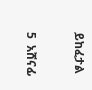ይከፈታል

5  አሸናፊ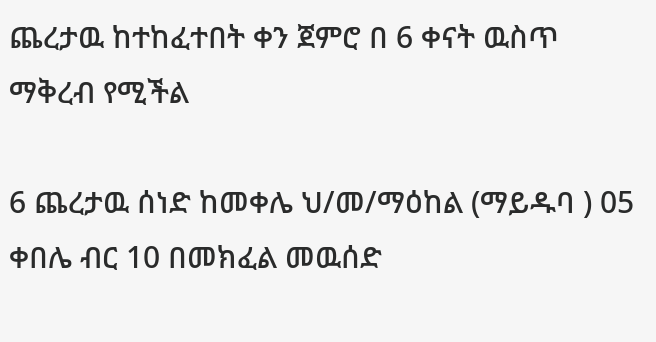ጨረታዉ ከተከፈተበት ቀን ጀምሮ በ 6 ቀናት ዉስጥ ማቅረብ የሚችል

6 ጨረታዉ ሰነድ ከመቀሌ ህ/መ/ማዕከል (ማይዱባ ) 05 ቀበሌ ብር 10 በመክፈል መዉሰድ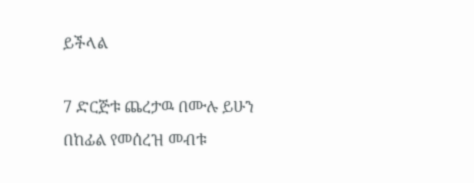ይችላል

7 ድርጅቱ ጨረታዉ በሙሉ ይሁን በከፊል የመሰረዝ መብቱ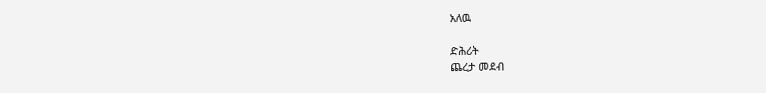አለዉ

ድሕሪት
ጨረታ መደብ